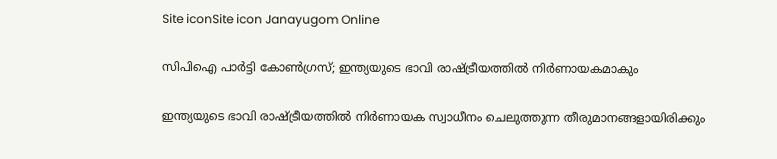Site iconSite icon Janayugom Online

സിപിഐ പാര്‍ട്ടി കോണ്‍ഗ്രസ്; ഇന്ത്യയുടെ ഭാവി രാഷ്ട്രീയത്തില്‍ നിര്‍ണായകമാകും

ഇന്ത്യയുടെ ഭാവി രാഷ്ട്രീയത്തില്‍ നിര്‍ണായക സ്വാധീനം ചെലുത്തുന്ന തീരുമാനങ്ങളായിരിക്കും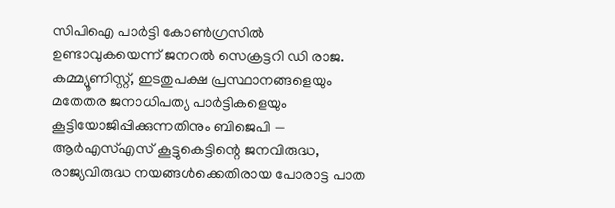സിപിഐ പാര്‍ട്ടി കോണ്‍ഗ്രസില്‍ ഉണ്ടാവുകയെന്ന് ജനറല്‍ സെക്രട്ടറി ഡി രാജ. കമ്മ്യൂണിസ്റ്റ്, ഇടതുപക്ഷ പ്രസ്ഥാനങ്ങളെയും മതേതര ജനാധിപത്യ പാര്‍ട്ടികളെയും കൂട്ടിയോജിപ്പിക്കുന്നതിനും ബിജെപി — ആര്‍എസ്എസ് കൂട്ടുകെട്ടിന്റെ ജനവിരുദ്ധ, രാജ്യവിരുദ്ധ നയങ്ങള്‍ക്കെതിരായ പോരാട്ട പാത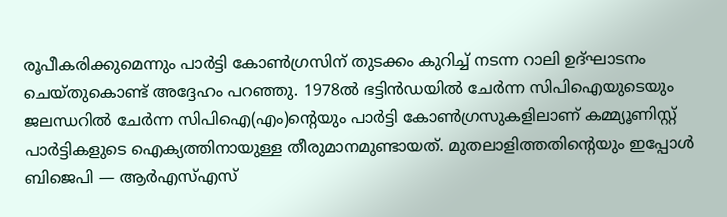രൂപീകരിക്കുമെന്നും പാര്‍ട്ടി കോണ്‍ഗ്രസിന് തുടക്കം കുറിച്ച് നടന്ന റാലി ഉദ്ഘാടനം ചെയ്തുകൊണ്ട് അദ്ദേഹം പറഞ്ഞു. 1978ല്‍ ഭട്ടിന്‍ഡയില്‍ ചേര്‍ന്ന സിപിഐയുടെയും ജലന്ധറില്‍ ചേര്‍ന്ന സിപിഐ(എം)ന്റെയും പാര്‍ട്ടി കോണ്‍ഗ്രസുകളിലാണ് കമ്മ്യൂണിസ്റ്റ് പാര്‍ട്ടികളുടെ ഐക്യത്തിനായുള്ള തീരുമാനമുണ്ടായത്. മുതലാളിത്തതിന്റെയും ഇപ്പോള്‍ ബിജെപി — ആര്‍എസ്എസ്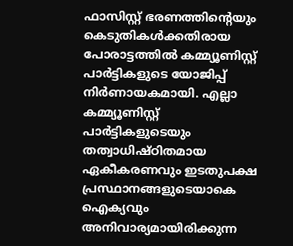ഫാസിസ്റ്റ് ഭരണത്തിന്റെയും കെടുതികള്‍ക്കതിരായ പോരാട്ടത്തില്‍ കമ്മ്യൂണിസ്റ്റ് പാര്‍ട്ടികളുടെ യോജിപ്പ് നിര്‍ണായകമായി. എല്ലാ കമ്മ്യൂണിസ്റ്റ് പാര്‍ട്ടികളുടെയും തത്വാധിഷ്ഠിതമായ ഏകീകരണവും ഇടതുപക്ഷ പ്രസ്ഥാനങ്ങളുടെയാകെ ഐക്യവും അനിവാര്യമായിരിക്കുന്ന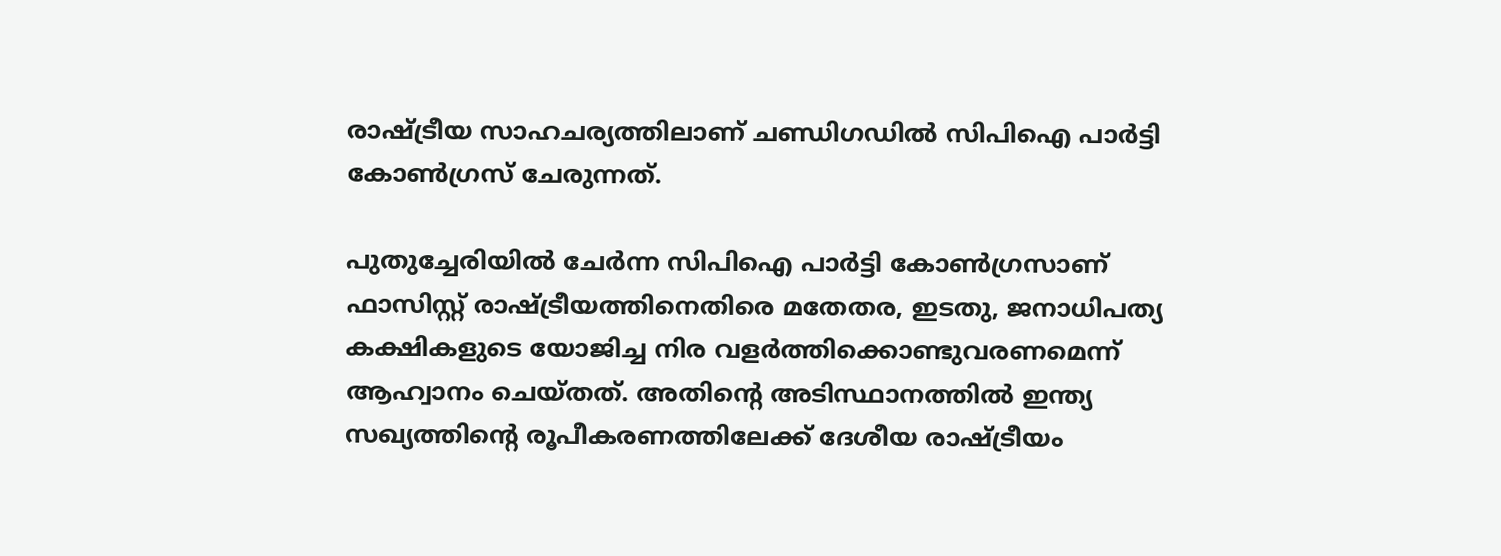രാഷ്ട്രീയ സാഹചര്യത്തിലാണ് ചണ്ഡിഗഡില്‍ സിപിഐ പാര്‍ട്ടി കോണ്‍ഗ്രസ് ചേരുന്നത്.

പുതുച്ചേരിയില്‍ ചേര്‍ന്ന സിപിഐ പാര്‍ട്ടി കോണ്‍ഗ്രസാണ് ഫാസിസ്റ്റ് രാഷ്ട്രീയത്തിനെതിരെ മതേതര, ഇടതു, ജനാധിപത്യ കക്ഷികളുടെ യോജിച്ച നിര വളര്‍ത്തിക്കൊണ്ടുവരണമെന്ന് ആഹ്വാനം ചെയ്തത്. അതിന്റെ അടിസ്ഥാനത്തില്‍ ഇന്ത്യ സഖ്യത്തിന്റെ രൂപീകരണത്തിലേക്ക് ദേശീയ രാഷ്ട്രീയം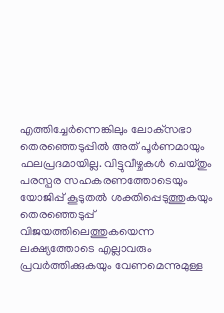എത്തിച്ചേര്‍ന്നെങ്കിലും ലോക്‌സഭാ തെരഞ്ഞെടുപ്പില്‍ അത് പൂര്‍ണമായും ഫലപ്രദമായില്ല. വിട്ടുവീഴ്ചകള്‍ ചെയ്തും പരസ്പര സഹകരണത്തോടെയും യോജിപ്പ് കൂടുതല്‍ ശക്തിപ്പെടുത്തുകയും തെരഞ്ഞെടുപ്പ് വിജയത്തിലെത്തുകയെന്ന ലക്ഷ്യത്തോടെ എല്ലാവരും പ്രവര്‍ത്തിക്കുകയും വേണമെന്നുമുള്ള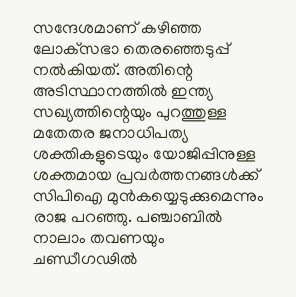സന്ദേശമാണ് കഴിഞ്ഞ ലോക്‌സഭാ തെരഞ്ഞെടുപ്പ് നല്‍കിയത്. അതിന്റെ അടിസ്ഥാനത്തില്‍ ഇന്ത്യ സഖ്യത്തിന്റെയും പുറത്തുള്ള മതേതര ജനാധിപത്യ ശക്തികളുടെയും യോജിപ്പിനുള്ള ശക്തമായ പ്രവര്‍ത്തനങ്ങള്‍ക്ക് സിപിഐ മുന്‍കയ്യെടുക്കുമെന്നും രാജ പറഞ്ഞു. പഞ്ചാബില്‍ നാലാം തവണയും ചണ്ഡീഗഢില്‍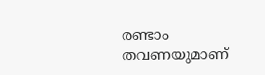രണ്ടാം തവണയുമാണ്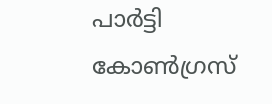പാര്‍ട്ടി കോണ്‍ഗ്രസ്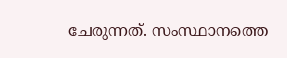ചേരുന്നത്. സംസ്ഥാനത്തെ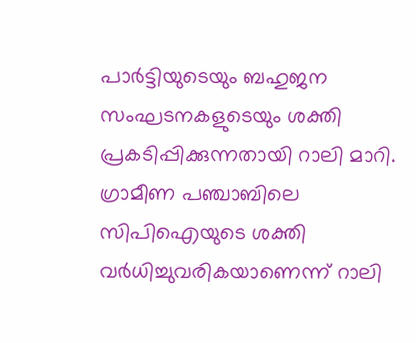പാര്‍ട്ടിയുടെയും ബഹുജന സംഘടനകളുടെയും ശക്തി പ്രകടിപ്പിക്കുന്നതായി റാലി മാറി. ഗ്രാമീണ പഞ്ചാബിലെ സിപിഐയുടെ ശക്തി വര്‍ധിച്ചുവരികയാണെന്ന് റാലി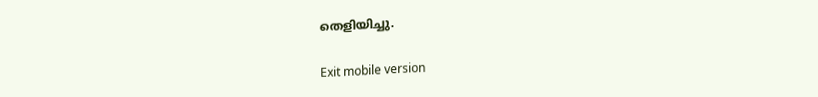തെളിയിച്ചു.

Exit mobile version